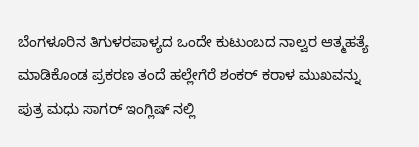ಬೆಂಗಳೂರಿನ ತಿಗುಳರಪಾಳ್ಯದ ಒಂದೇ ಕುಟುಂಬದ ನಾಲ್ವರ ಆತ್ಮಹತ್ಯೆ ಮಾಡಿಕೊಂಡ ಪ್ರಕರಣ ತಂದೆ ಹಲ್ಲೇಗೆರೆ ಶಂಕರ್ ಕರಾಳ ಮುಖವನ್ನು ಪುತ್ರ ಮಧು ಸಾಗರ್ ಇಂಗ್ಲಿಷ್ ನಲ್ಲಿ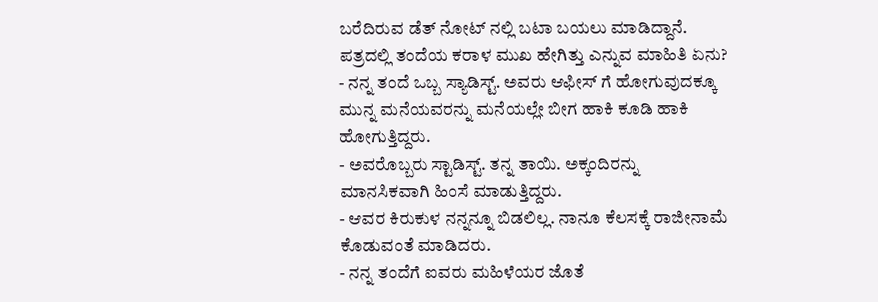ಬರೆದಿರುವ ಡೆತ್ ನೋಟ್ ನಲ್ಲಿ ಬಟಾ ಬಯಲು ಮಾಡಿದ್ದಾನೆ.
ಪತ್ರದಲ್ಲಿ ತಂದೆಯ ಕರಾಳ ಮುಖ ಹೇಗಿತ್ತು ಎನ್ನುವ ಮಾಹಿತಿ ಏನು?
- ನನ್ನ ತಂದೆ ಒಬ್ಬ ಸ್ಯಾಡಿಸ್ಟ್. ಅವರು ಆಫೀಸ್ ಗೆ ಹೋಗುವುದಕ್ಕೂ ಮುನ್ನ ಮನೆಯವರನ್ನು ಮನೆಯಲ್ಲೇ ಬೀಗ ಹಾಕಿ ಕೂಡಿ ಹಾಕಿ ಹೋಗುತ್ತಿದ್ದರು.
- ಅವರೊಬ್ಬರು ಸ್ಟಾಡಿಸ್ಟ್. ತನ್ನ ತಾಯಿ. ಅಕ್ಕಂದಿರನ್ನು ಮಾನಸಿಕವಾಗಿ ಹಿಂಸೆ ಮಾಡುತ್ತಿದ್ದರು.
- ಆವರ ಕಿರುಕುಳ ನನ್ನನ್ನೂ ಬಿಡಲಿಲ್ಲ. ನಾನೂ ಕೆಲಸಕ್ಕೆ ರಾಜೀನಾಮೆ ಕೊಡುವಂತೆ ಮಾಡಿದರು.
- ನನ್ನ ತಂದೆಗೆ ಐವರು ಮಹಿಳೆಯರ ಜೊತೆ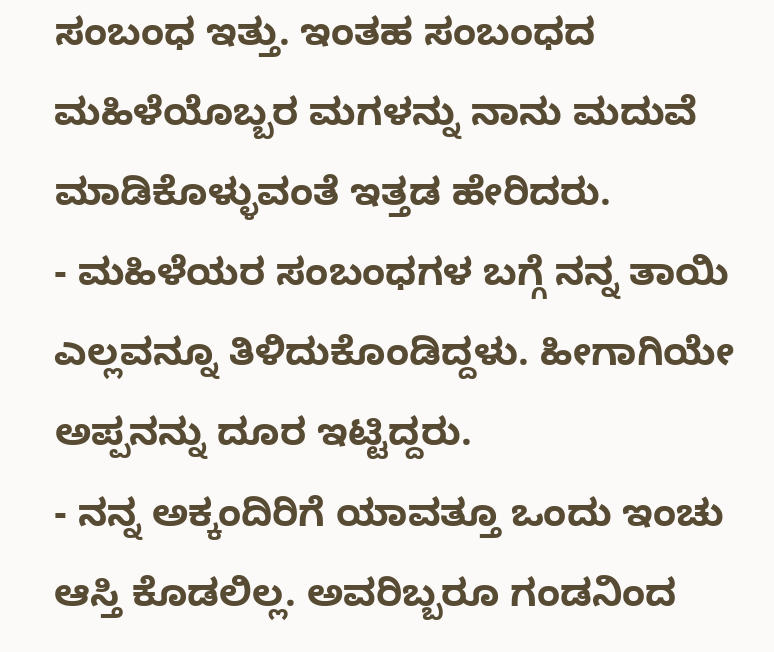ಸಂಬಂಧ ಇತ್ತು. ಇಂತಹ ಸಂಬಂಧದ ಮಹಿಳೆಯೊಬ್ಬರ ಮಗಳನ್ನು ನಾನು ಮದುವೆ ಮಾಡಿಕೊಳ್ಳುವಂತೆ ಇತ್ತಡ ಹೇರಿದರು.
- ಮಹಿಳೆಯರ ಸಂಬಂಧಗಳ ಬಗ್ಗೆ ನನ್ನ ತಾಯಿ ಎಲ್ಲವನ್ನೂ ತಿಳಿದುಕೊಂಡಿದ್ದಳು. ಹೀಗಾಗಿಯೇ ಅಪ್ಪನನ್ನು ದೂರ ಇಟ್ಟಿದ್ದರು.
- ನನ್ನ ಅಕ್ಕಂದಿರಿಗೆ ಯಾವತ್ತೂ ಒಂದು ಇಂಚು ಆಸ್ತಿ ಕೊಡಲಿಲ್ಲ. ಅವರಿಬ್ಬರೂ ಗಂಡನಿಂದ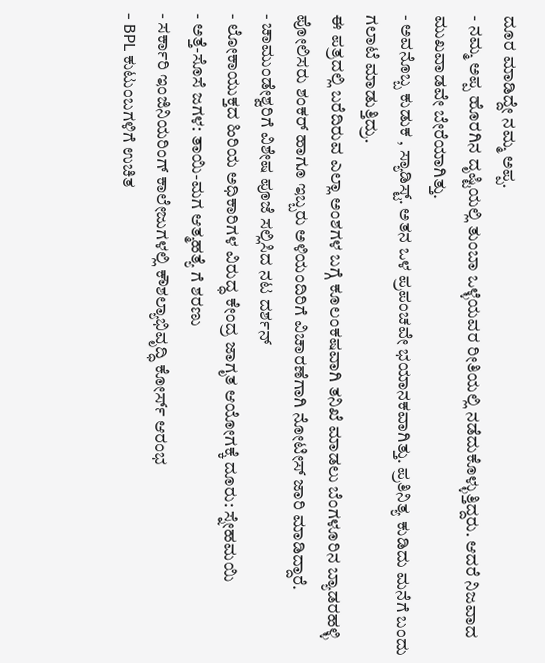ದೂರ ಮಾಡಿದ್ದೇ ನಮ್ಮ ಅಪ್ಪ.
- ನಮ್ಮ ಅಪ್ಪ ಹೊರಗಿನ ದೃಷ್ಟಿಯಲ್ಲಿ ತುಂಬಾ ಒಳ್ಳೆಯವರ ರೀತಿಯಲ್ಲಿ ನಡೆದುಕೊಳ್ಳುತ್ತಿದ್ದರು. ಆದರೆ ನಿಜವಾದ ಮುಖವಾಡವೇ ಬೇರೆಯಾಗಿತ್ತು.
- ಅವನೊಬ್ಬ ಕುಡುಕ , ಸ್ಯಾಡಿಸ್ಟ್. ಅತನ ಒಳ ಪ್ರಪಂಚವೇ ಭಯಾನಕವಾಗಿತ್ತು. ಪ್ರತಿನಿತ್ಯ ಕುಡಿದು ಮನೆಗೆ ಬಂದು ಗಲಾಟೆ ಮಾಡುತ್ತಿದ್ರು.
ಈ ಪತ್ರದಲ್ಲಿ ಬರೆದಿರುವ ಎಲ್ಲಾ ಅಂಶಗಳ ಬಗ್ಗೆ ಕೂಲಂಕಷವಾಗಿ ತನಿಖೆ ಮಾಡಲು ಬೆಂಗಳೂರಿನ ಬ್ಯಾಡರಹಳ್ಳಿ ಪೋಲಿಸರು ಶಂಕರ್ ಹಾಗೂ ಇಬ್ಬರು ಅಳಿಯಂದಿರಿಗೆ ವಿಚಾರಣೆಗಾಗಿ ನೋಟೀಸ್ ಜಾರಿ ಮಾಡಿದ್ದಾರೆ.
- ಚಾಮುಂಡೇಶ್ವರಿಗೆ ವಿಶೇಷ ಪೂಜೆ ಸಲ್ಲಿಸಿದ ನಟ ದರ್ಶನ್
- ಲೋಕಾಯುಕ್ತದ ಹಿರಿಯ ಅಧಿಕಾರಿಗಳ ವಿರುದ್ಧ ಕೇಂದ್ರ ಜಾಗೃತ ಆಯೋಗಕ್ಕೆ ದೂರು: ಸ್ನೇಹಮಯಿ
- ಅತ್ತೆ-ಸೊಸೆ ಜಗಳ: ತಾಯಿ-ಮಗ ಆತ್ಮಹತ್ಯೆ ಗೆ ಶರಣು
- ಸರ್ಕಾರಿ ಇಂಜಿನಿಯರಿಂಗ್ ಕಾಲೇಜುಗಳಲ್ಲಿ ಕೌಶಲ್ಯಾಭಿವೃದ್ಧಿ ಕೋರ್ಸ್ ಆರಂಭ
- BPL ಕುಟುಂಬಗಳಿಗೆ ಉಚಿತ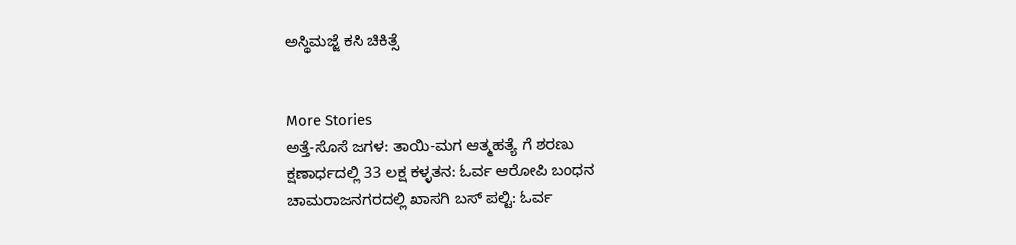ಅಸ್ಥಿಮಜ್ಜೆ ಕಸಿ ಚಿಕಿತ್ಸೆ


More Stories
ಅತ್ತೆ-ಸೊಸೆ ಜಗಳ: ತಾಯಿ-ಮಗ ಆತ್ಮಹತ್ಯೆ ಗೆ ಶರಣು
ಕ್ಷಣಾರ್ಧದಲ್ಲಿ 33 ಲಕ್ಷ ಕಳ್ಳತನ: ಓರ್ವ ಆರೋಪಿ ಬಂಧನ
ಚಾಮರಾಜನಗರದಲ್ಲಿ ಖಾಸಗಿ ಬಸ್ ಪಲ್ಟಿ: ಓರ್ವ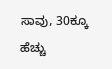ಸಾವು, 30ಕ್ಕೂ ಹೆಚ್ಚು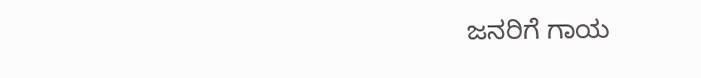ಜನರಿಗೆ ಗಾಯ